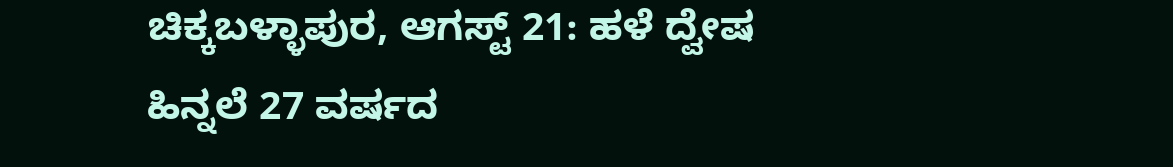ಚಿಕ್ಕಬಳ್ಳಾಪುರ, ಆಗಸ್ಟ್ 21: ಹಳೆ ದ್ವೇಷ ಹಿನ್ನಲೆ 27 ವರ್ಷದ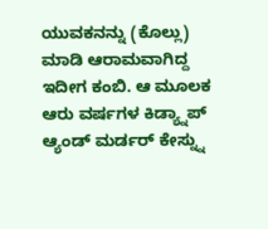ಯುವಕನನ್ನು (ಕೊಲ್ಲು) ಮಾಡಿ ಆರಾಮವಾಗಿದ್ದ ಇದೀಗ ಕಂಬಿ. ಆ ಮೂಲಕ ಆರು ವರ್ಷಗಳ ಕಿಡ್ಯ್ನಾಪ್ ಆ್ಯಂಡ್ ಮರ್ಡರ್ ಕೇಸ್ನ್ನು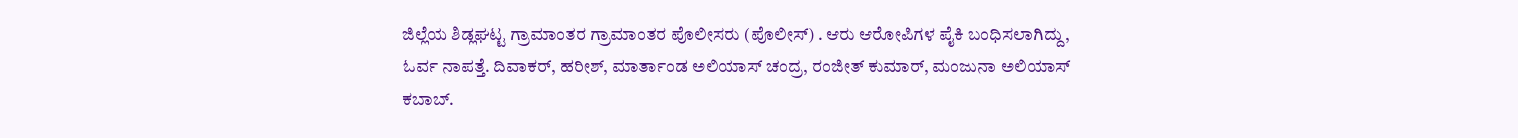ಜಿಲ್ಲೆಯ ಶಿಡ್ಲಘಟ್ಟ ಗ್ರಾಮಾಂತರ ಗ್ರಾಮಾಂತರ ಪೊಲೀಸರು (ಪೊಲೀಸ್) . ಆರು ಆರೋಪಿಗಳ ಪೈಕಿ ಬಂಧಿಸಲಾಗಿದ್ದು, ಓರ್ವ ನಾಪತ್ತೆ. ದಿವಾಕರ್, ಹರೀಶ್, ಮಾರ್ತಾಂಡ ಅಲಿಯಾಸ್ ಚಂದ್ರ, ರಂಜೀತ್ ಕುಮಾರ್, ಮಂಜುನಾ ಅಲಿಯಾಸ್ ಕಬಾಬ್.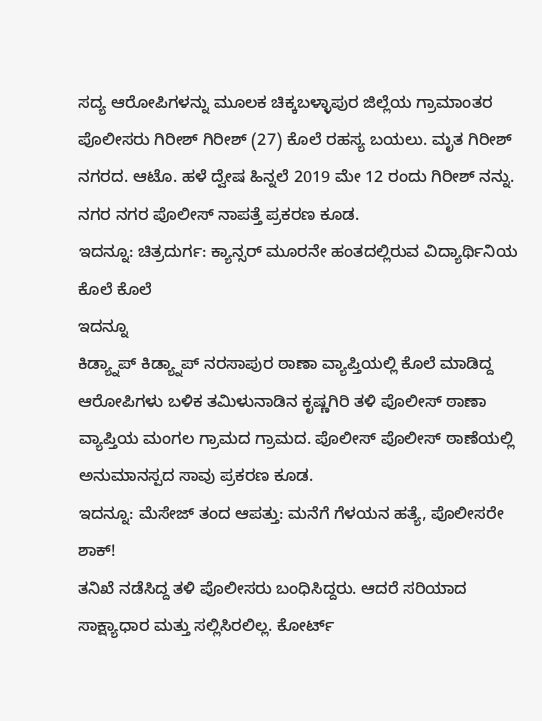ಸದ್ಯ ಆರೋಪಿಗಳನ್ನು ಮೂಲಕ ಚಿಕ್ಕಬಳ್ಳಾಪುರ ಜಿಲ್ಲೆಯ ಗ್ರಾಮಾಂತರ ಪೊಲೀಸರು ಗಿರೀಶ್ ಗಿರೀಶ್ (27) ಕೊಲೆ ರಹಸ್ಯ ಬಯಲು. ಮೃತ ಗಿರೀಶ್ ನಗರದ. ಆಟೊ. ಹಳೆ ದ್ವೇಷ ಹಿನ್ನಲೆ 2019 ಮೇ 12 ರಂದು ಗಿರೀಶ್ ನನ್ನು. ನಗರ ನಗರ ಪೊಲೀಸ್ ನಾಪತ್ತೆ ಪ್ರಕರಣ ಕೂಡ.
ಇದನ್ನೂ: ಚಿತ್ರದುರ್ಗ: ಕ್ಯಾನ್ಸರ್ ಮೂರನೇ ಹಂತದಲ್ಲಿರುವ ವಿದ್ಯಾರ್ಥಿನಿಯ ಕೊಲೆ ಕೊಲೆ
ಇದನ್ನೂ
ಕಿಡ್ಯ್ನಾಪ್ ಕಿಡ್ಯ್ನಾಪ್ ನರಸಾಪುರ ಠಾಣಾ ವ್ಯಾಪ್ತಿಯಲ್ಲಿ ಕೊಲೆ ಮಾಡಿದ್ದ ಆರೋಪಿಗಳು ಬಳಿಕ ತಮಿಳುನಾಡಿನ ಕೃಷ್ಣಗಿರಿ ತಳಿ ಪೊಲೀಸ್ ಠಾಣಾ ವ್ಯಾಪ್ತಿಯ ಮಂಗಲ ಗ್ರಾಮದ ಗ್ರಾಮದ. ಪೊಲೀಸ್ ಪೊಲೀಸ್ ಠಾಣೆಯಲ್ಲಿ ಅನುಮಾನಸ್ಪದ ಸಾವು ಪ್ರಕರಣ ಕೂಡ.
ಇದನ್ನೂ: ಮೆಸೇಜ್ ತಂದ ಆಪತ್ತು: ಮನೆಗೆ ಗೆಳಯನ ಹತ್ಯೆ, ಪೊಲೀಸರೇ ಶಾಕ್!
ತನಿಖೆ ನಡೆಸಿದ್ದ ತಳಿ ಪೊಲೀಸರು ಬಂಧಿಸಿದ್ದರು. ಆದರೆ ಸರಿಯಾದ ಸಾಕ್ಷ್ಯಾಧಾರ ಮತ್ತು ಸಲ್ಲಿಸಿರಲಿಲ್ಲ. ಕೋರ್ಟ್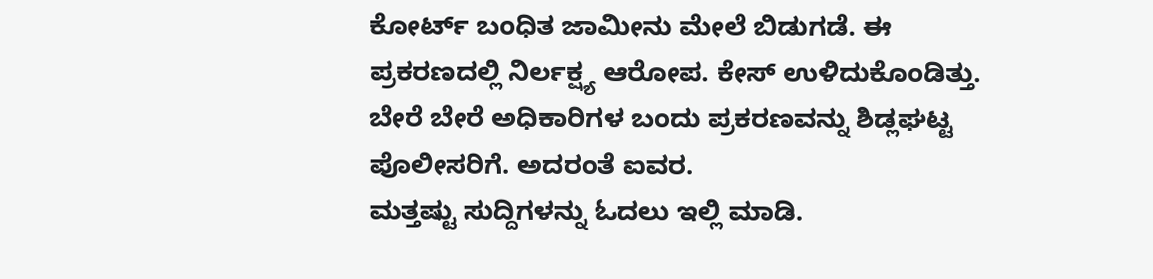ಕೋರ್ಟ್ ಬಂಧಿತ ಜಾಮೀನು ಮೇಲೆ ಬಿಡುಗಡೆ. ಈ ಪ್ರಕರಣದಲ್ಲಿ ನಿರ್ಲಕ್ಷ್ಯ ಆರೋಪ. ಕೇಸ್ ಉಳಿದುಕೊಂಡಿತ್ತು. ಬೇರೆ ಬೇರೆ ಅಧಿಕಾರಿಗಳ ಬಂದು ಪ್ರಕರಣವನ್ನು ಶಿಡ್ಲಘಟ್ಟ ಪೊಲೀಸರಿಗೆ. ಅದರಂತೆ ಐವರ.
ಮತ್ತಷ್ಟು ಸುದ್ದಿಗಳನ್ನು ಓದಲು ಇಲ್ಲಿ ಮಾಡಿ.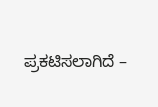ಪ್ರಕಟಿಸಲಾಗಿದೆ –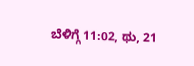ಬೆಳಿಗ್ಗೆ 11:02, ಥು, 21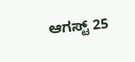ಆಗಸ್ಟ್ 25